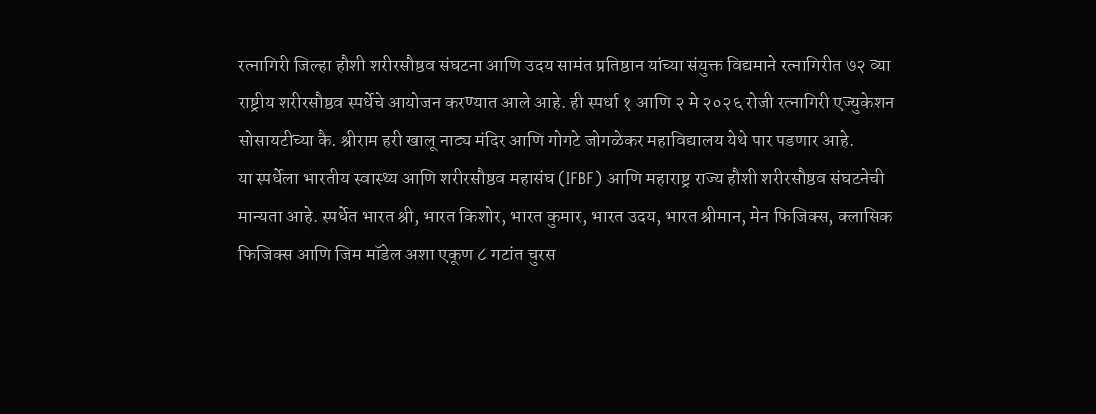रत्नागिरी जिल्हा हौशी शरीरसौष्ठव संघटना आणि उदय सामंत प्रतिष्ठान यांच्या संयुक्त विद्यमाने रत्नागिरीत ७२ व्या राष्ट्रीय शरीरसौष्ठव स्पर्धेचे आयोजन करण्यात आले आहे. ही स्पर्धा १ आणि २ मे २०२६ रोजी रत्नागिरी एज्युकेशन सोसायटीच्या कै. श्रीराम हरी खालू नाट्य मंदिर आणि गोगटे जोगळेकर महाविद्यालय येथे पार पडणार आहे.
या स्पर्धेला भारतीय स्वास्थ्य आणि शरीरसौष्ठव महासंघ (IFBF) आणि महाराष्ट्र राज्य हौशी शरीरसौष्ठव संघटनेची मान्यता आहे. स्पर्धेत भारत श्री, भारत किशोर, भारत कुमार, भारत उदय, भारत श्रीमान, मेन फिजिक्स, क्लासिक फिजिक्स आणि जिम मॉडेल अशा एकूण ८ गटांत चुरस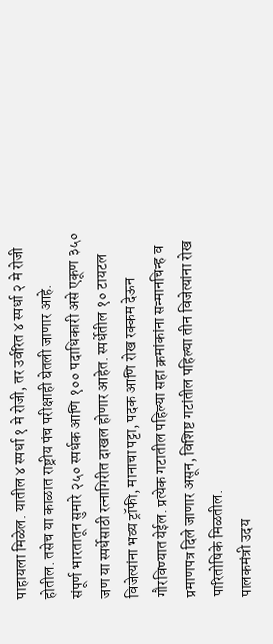पाहायला मिळेल. यातील ४ स्पर्धा १ मे रोजी, तर उर्वरित ४ स्पर्धा २ मे रोजी होतील. तसेच या काळात राष्ट्रीय पंच परीक्षाही घेतली जाणार आहे.
संपूर्ण भारतातून सुमारे २५० स्पर्धक आणि १०० पदाधिकारी असे एकूण ३५० जण या स्पर्धेसाठी रत्नागिरीत दाखल होणार आहेत. स्पर्धेतील १० टायटल विजेत्यांना भव्य ट्रॉफी, मानाचा पट्टा, पदक आणि रोख रक्कम देऊन गौरविण्यात येईल. प्रत्येक गटातील पहिल्या सहा क्रमांकांना सन्मानचिन्ह व प्रमाणपत्र दिले जाणार असून, विशिष्ट गटांतील पहिल्या तीन विजेत्यांना रोख पारितोषिके मिळतील.
पालकमंत्री उदय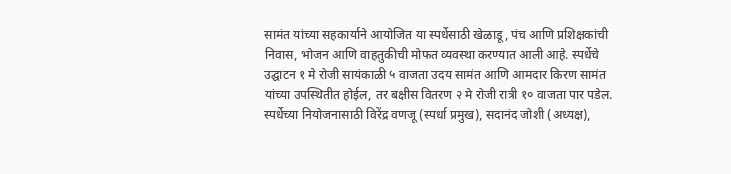सामंत यांच्या सहकार्याने आयोजित या स्पर्धेसाठी खेळाडू, पंच आणि प्रशिक्षकांची निवास, भोजन आणि वाहतुकीची मोफत व्यवस्था करण्यात आली आहे. स्पर्धेचे उद्घाटन १ मे रोजी सायंकाळी ५ वाजता उदय सामंत आणि आमदार किरण सामंत यांच्या उपस्थितीत होईल, तर बक्षीस वितरण २ मे रोजी रात्री १० वाजता पार पडेल.
स्पर्धेच्या नियोजनासाठी विरेंद्र वणजू (स्पर्धा प्रमुख), सदानंद जोशी (अध्यक्ष),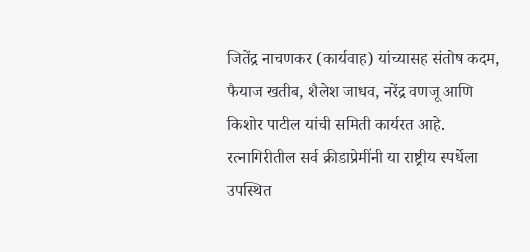जितेंद्र नाचणकर (कार्यवाह) यांच्यासह संतोष कदम, फैयाज खतीब, शैलेश जाधव, नरेंद्र वणजू आणि किशोर पाटील यांची समिती कार्यरत आहे. रत्नागिरीतील सर्व क्रीडाप्रेमींनी या राष्ट्रीय स्पर्धेला उपस्थित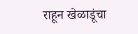राहून खेळाडूंचा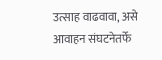उत्साह वाढवावा, असे आवाहन संघटनेतर्फे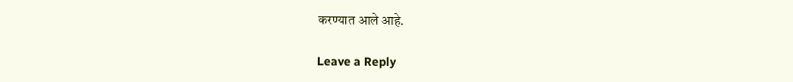करण्यात आले आहे.

Leave a Reply